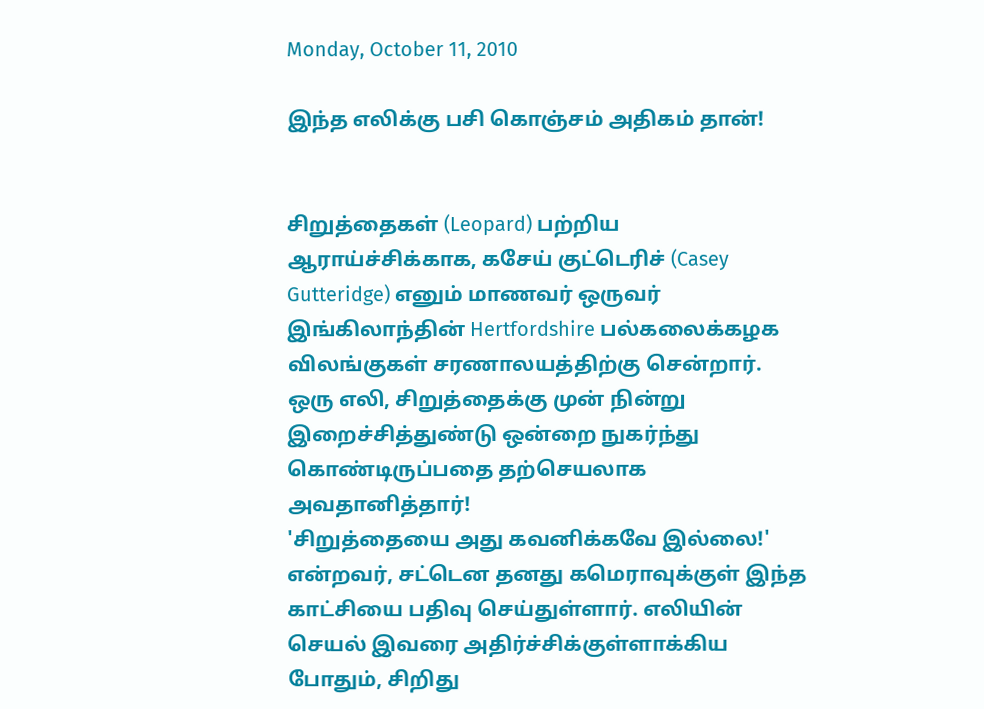Monday, October 11, 2010

இந்த எலிக்கு பசி கொஞ்சம் அதிகம் தான்!


சிறுத்தைகள் (Leopard) பற்றிய ஆராய்ச்சிக்காக, கசேய் குட்டெரிச் (Casey Gutteridge) எனும் மாணவர் ஒருவர் இங்கிலாந்தின் Hertfordshire பல்கலைக்கழக விலங்குகள் சரணாலயத்திற்கு சென்றார்.
ஒரு எலி, சிறுத்தைக்கு முன் நின்று இறைச்சித்துண்டு ஒன்றை நுகர்ந்து கொண்டிருப்பதை தற்செயலாக அவதானித்தார்!
'சிறுத்தையை அது கவனிக்கவே இல்லை!' என்றவர், சட்டென தனது கமெராவுக்குள் இந்த காட்சியை பதிவு செய்துள்ளார். எலியின் செயல் இவரை அதிர்ச்சிக்குள்ளாக்கிய போதும், சிறிது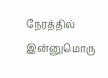நேரத்தில் இன்னுமொரு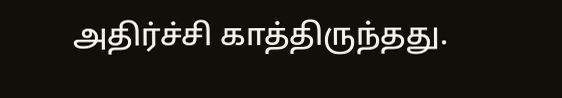அதிர்ச்சி காத்திருந்தது.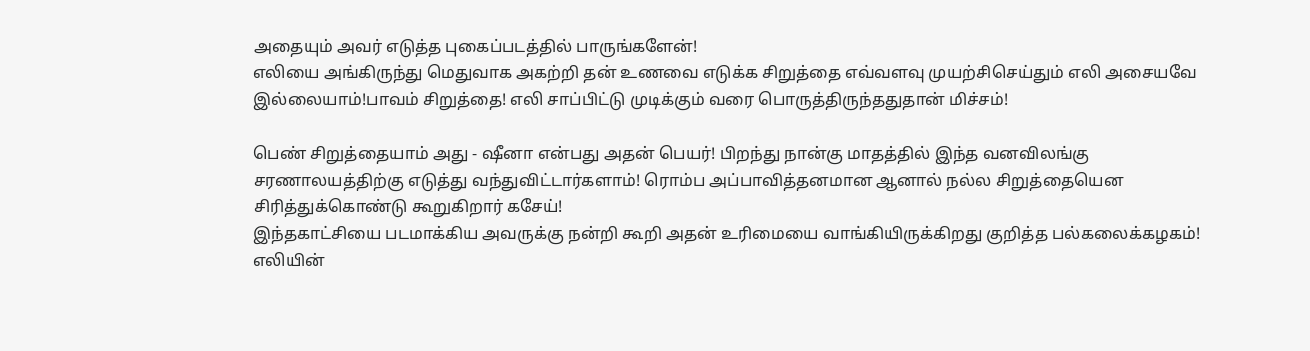அதையும் அவர் எடுத்த புகைப்படத்தில் பாருங்களேன்!
எலியை அங்கிருந்து மெதுவாக அகற்றி தன் உணவை எடுக்க சிறுத்தை எவ்வளவு முயற்சிசெய்தும் எலி அசையவே இல்லையாம்!பாவம் சிறுத்தை! எலி சாப்பிட்டு முடிக்கும் வரை பொருத்திருந்ததுதான் மிச்சம்!

பெண் சிறுத்தையாம் அது - ஷீனா என்பது அதன் பெயர்! பிறந்து நான்கு மாதத்தில் இந்த வனவிலங்கு சரணாலயத்திற்கு எடுத்து வந்துவிட்டார்களாம்! ரொம்ப அப்பாவித்தனமான ஆனால் நல்ல சிறுத்தையென சிரித்துக்கொண்டு கூறுகிறார் கசேய்!
இந்தகாட்சியை படமாக்கிய அவருக்கு நன்றி கூறி அதன் உரிமையை வாங்கியிருக்கிறது குறித்த பல்கலைக்கழகம்!
எலியின்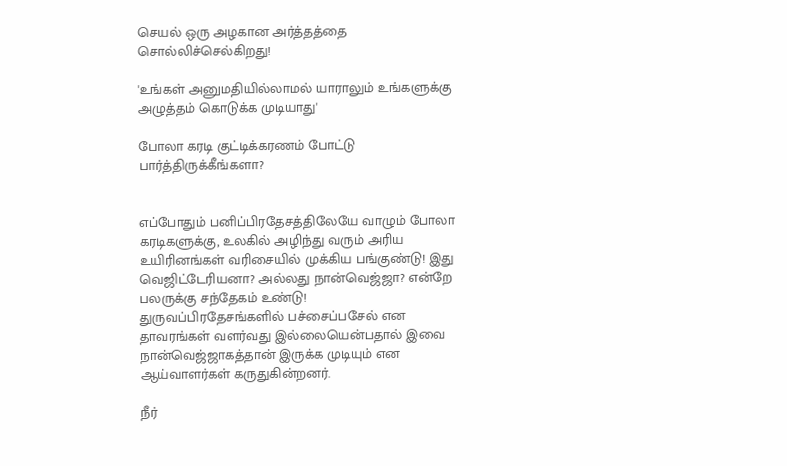செயல் ஒரு அழகான அர்த்தத்தை சொல்லிச்செல்கிறது!

'உங்கள் அனுமதியில்லாமல் யாராலும் உங்களுக்கு அழுத்தம் கொடுக்க முடியாது'

போலா கரடி குட்டிக்கரணம் போட்டு பார்த்திருக்கீங்களா?


எப்போதும் பனிப்பிரதேசத்திலேயே வாழும் போலா கரடிகளுக்கு, உலகில் அழிந்து வரும் அரிய உயிரினங்கள் வரிசையில் முக்கிய பங்குண்டு! இது வெஜிட்டேரியனா? அல்லது நான்வெஜ்ஜா? என்றே பலருக்கு சந்தேகம் உண்டு!
துருவப்பிரதேசங்களில் பச்சைப்பசேல் என தாவரங்கள் வளர்வது இல்லையென்பதால் இவை நான்வெஜ்ஜாகத்தான் இருக்க முடியும் என ஆய்வாளர்கள் கருதுகின்றனர்.

நீர்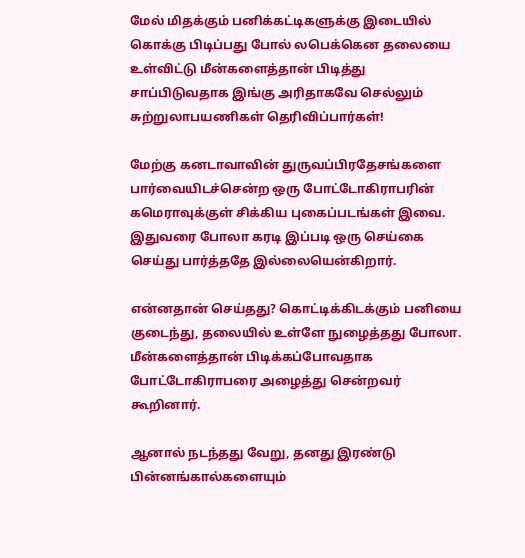மேல் மிதக்கும் பனிக்கட்டிகளுக்கு இடையில் கொக்கு பிடிப்பது போல் லபெக்கென தலையை உள்விட்டு மீன்களைத்தான் பிடித்து சாப்பிடுவதாக இங்கு அரிதாகவே செல்லும் சுற்றுலாபயணிகள் தெரிவிப்பார்கள்!

மேற்கு கனடாவாவின் துருவப்பிரதேசங்களை பார்வையிடச்சென்ற ஒரு போட்டோகிராபரின் கமெராவுக்குள் சிக்கிய புகைப்படங்கள் இவை.
இதுவரை போலா கரடி இப்படி ஒரு செய்கை செய்து பார்த்ததே இல்லையென்கிறார்.

என்னதான் செய்தது? கொட்டிக்கிடக்கும் பனியை குடைந்து, தலையில் உள்ளே நுழைத்தது போலா. மீன்களைத்தான் பிடிக்கப்போவதாக போட்டோகிராபரை அழைத்து சென்றவர் கூறினார்.

ஆனால் நடந்தது வேறு, தனது இரண்டு பின்னங்கால்களையும்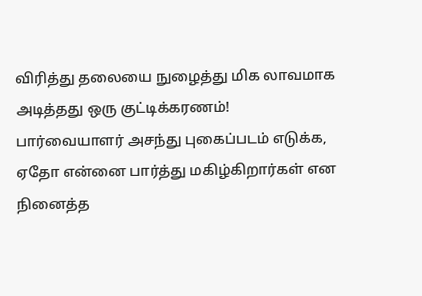விரித்து தலையை நுழைத்து மிக லாவமாக அடித்தது ஒரு குட்டிக்கரணம்!
பார்வையாளர் அசந்து புகைப்படம் எடுக்க, ஏதோ என்னை பார்த்து மகிழ்கிறார்கள் என நினைத்த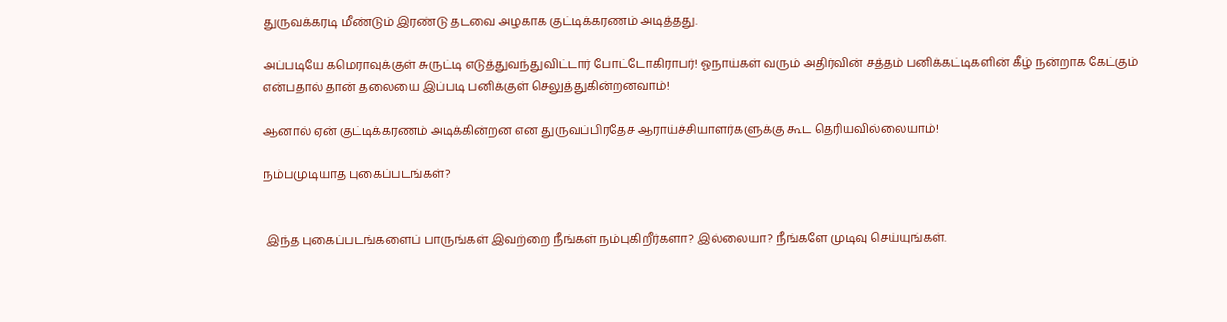துருவக்கரடி மீண்டும் இரண்டு தடவை அழகாக குட்டிக்கரணம் அடித்தது.

அப்படியே கமெராவுக்குள் சுருட்டி எடுத்துவந்துவிட்டார் போட்டோகிராபர்! ஓநாய்கள் வரும் அதிர்வின் சத்தம் பனிக்கட்டிகளின் கீழ் நன்றாக கேட்கும் என்பதால் தான் தலையை இப்படி பனிக்குள் செலுத்துகின்றனவாம்!

ஆனால் ஏன் குட்டிக்கரணம் அடிக்கின்றன என துருவப்பிரதேச ஆராய்ச்சியாளர்களுக்கு கூட தெரியவில்லையாம்!

நம்பமுடியாத புகைப்படங்கள்?


 இந்த புகைப்படங்களைப் பாருங்கள் இவற்றை நீங்கள் நம்புகிறீர்களா? இல்லையா? நீங்களே முடிவு செய்யுங்கள்.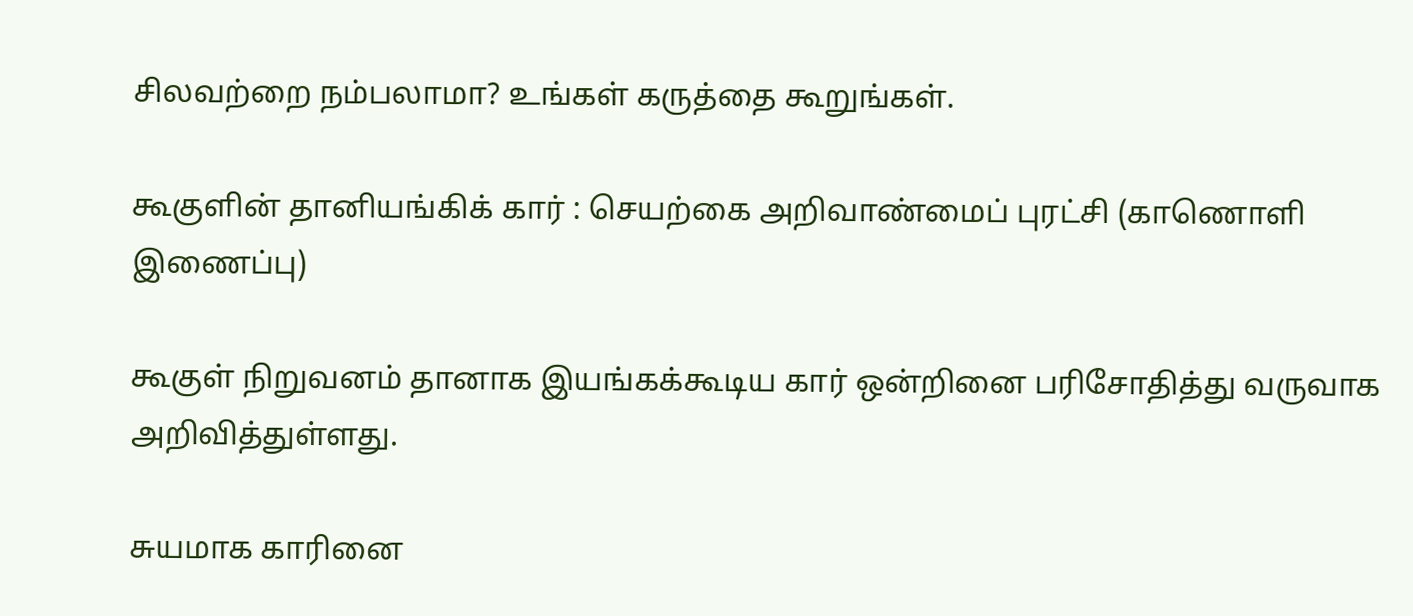சிலவற்றை நம்பலாமா? உங்கள் கருத்தை கூறுங்கள்.

கூகுளின் தானியங்கிக் கார் : செயற்கை அறிவாண்மைப் புரட்சி (காணொளி இணைப்பு)

கூகுள் நிறுவனம் தானாக இயங்கக்கூடிய கார் ஒன்றினை பரிசோதித்து வருவாக அறிவித்துள்ளது.

சுயமாக காரினை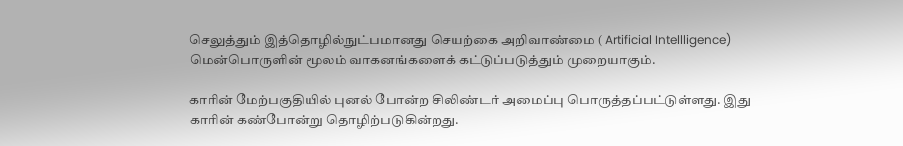செலுத்தும் இத்தொழில்நுட்பமானது செயற்கை அறிவாண்மை ( Artificial Intellligence) மென்பொருளின் மூலம் வாகனங்களைக் கட்டுப்படுத்தும் முறையாகும்.

காரின் மேற்பகுதியில் புனல் போன்ற சிலிண்டர் அமைப்பு பொருத்தப்பட்டுள்ளது. இது காரின் கண்போன்று தொழிற்படுகின்றது.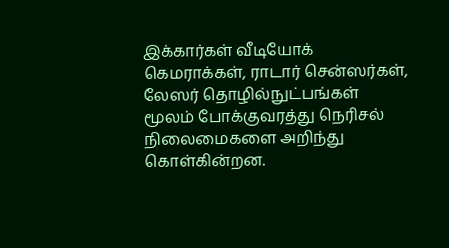இக்கார்கள் வீடியோக் கெமராக்கள், ராடார் சென்ஸர்கள், லேஸர் தொழில்நுட்பங்கள் மூலம் போக்குவரத்து நெரிசல் நிலைமைகளை அறிந்து கொள்கின்றன.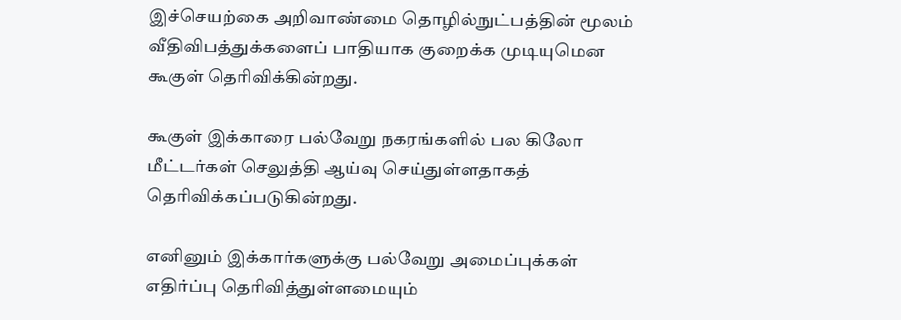இச்செயற்கை அறிவாண்மை தொழில்நுட்பத்தின் மூலம் வீதிவிபத்துக்களைப் பாதியாக குறைக்க முடியுமென கூகுள் தெரிவிக்கின்றது.

கூகுள் இக்காரை பல்வேறு நகரங்களில் பல கிலோ மீட்டர்கள் செலுத்தி ஆய்வு செய்துள்ளதாகத் தெரிவிக்கப்படுகின்றது.

எனினும் இக்கார்களுக்கு பல்வேறு அமைப்புக்கள் எதிர்ப்பு தெரிவித்துள்ளமையும்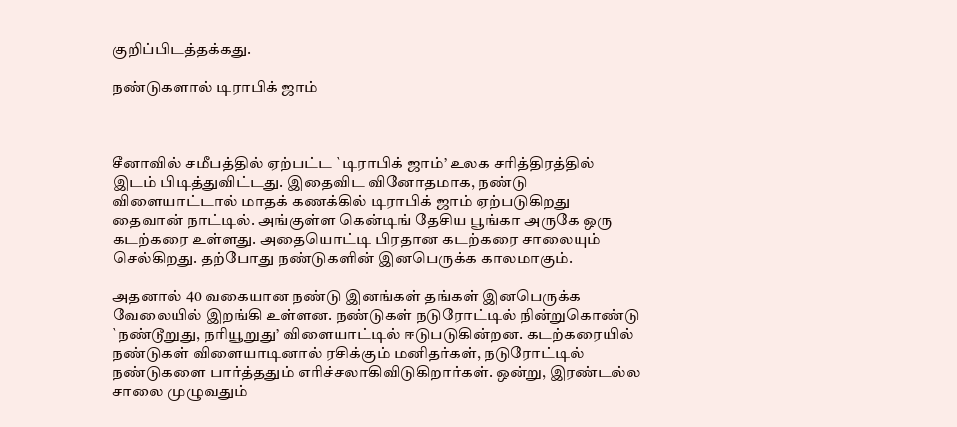குறிப்பிடத்தக்கது.

நண்டுகளால் டிராபிக் ஜாம்



சீனாவில் சமீபத்தில் ஏற்பட்ட `டிராபிக் ஜாம்’ உலக சரித்திரத்தில் இடம் பிடித்துவிட்டது. இதைவிட வினோதமாக, நண்டு விளையாட்டால் மாதக் கணக்கில் டிராபிக் ஜாம் ஏற்படுகிறது தைவான் நாட்டில். அங்குள்ள கென்டிங் தேசிய பூங்கா அருகே ஒரு கடற்கரை உள்ளது. அதையொட்டி பிரதான கடற்கரை சாலையும் செல்கிறது. தற்போது நண்டுகளின் இனபெருக்க காலமாகும்.

அதனால் 40 வகையான நண்டு இனங்கள் தங்கள் இனபெருக்க வேலையில் இறங்கி உள்ளன. நண்டுகள் நடுரோட்டில் நின்றுகொண்டு `நண்டூறுது, நரியூறுது’ விளையாட்டில் ஈடுபடுகின்றன. கடற்கரையில் நண்டுகள் விளையாடினால் ரசிக்கும் மனிதர்கள், நடுரோட்டில் நண்டுகளை பார்த்ததும் எரிச்சலாகிவிடுகிறார்கள். ஒன்று, இரண்டல்ல சாலை முழுவதும்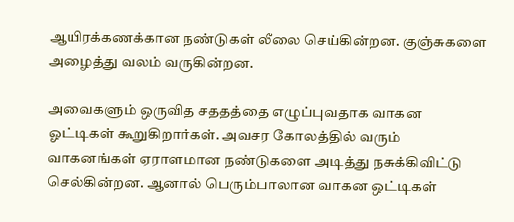ஆயிரக்கணக்கான நண்டுகள் லீலை செய்கின்றன. குஞ்சுகளை அழைத்து வலம் வருகின்றன.

அவைகளும் ஒருவித சததத்தை எழுப்புவதாக வாகன ஓட்டிகள் கூறுகிறார்கள். அவசர கோலத்தில் வரும் வாகனங்கள் ஏராளமான நண்டுகளை அடித்து நசுக்கிவிட்டு செல்கின்றன. ஆனால் பெரும்பாலான வாகன ஒட்டிகள்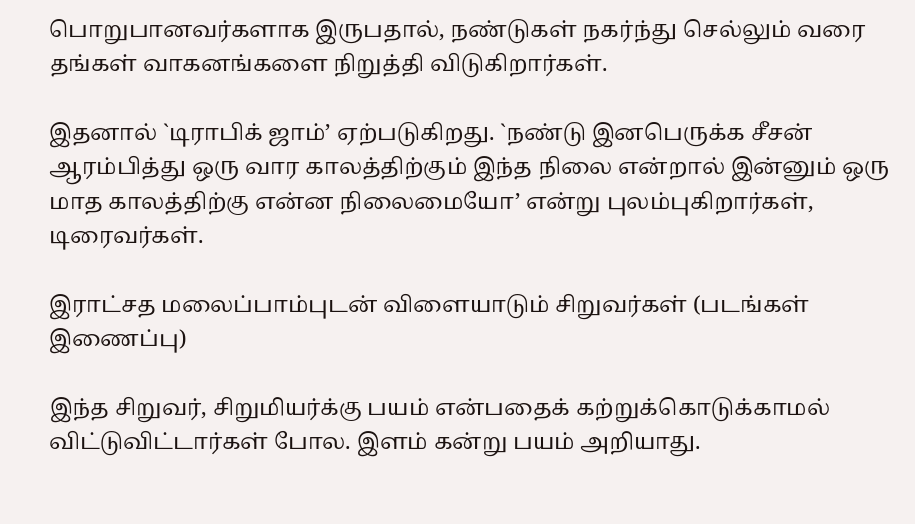பொறுபானவர்களாக இருபதால், நண்டுகள் நகர்ந்து செல்லும் வரை தங்கள் வாகனங்களை நிறுத்தி விடுகிறார்கள்.

இதனால் `டிராபிக் ஜாம்’ ஏற்படுகிறது. `நண்டு இனபெருக்க சீசன் ஆரம்பித்து ஒரு வார காலத்திற்கும் இந்த நிலை என்றால் இன்னும் ஒரு மாத காலத்திற்கு என்ன நிலைமையோ’ என்று புலம்புகிறார்கள், டிரைவர்கள்.

இராட்சத மலைப்பாம்புடன் விளையாடும் சிறுவர்கள் (படங்கள் இணைப்பு)

இந்த சிறுவர், சிறுமியர்க்கு பயம் என்பதைக் கற்றுக்கொடுக்காமல் விட்டுவிட்டார்கள் போல. இளம் கன்று பயம் அறியாது.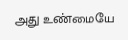அது உண்மையே